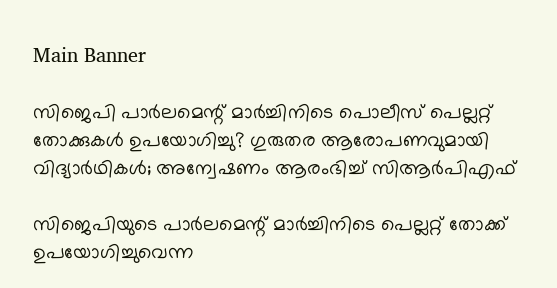Main Banner

സിജെപി പാര്‍ലമെന്റ് മാര്‍ച്ചിനിടെ പൊലീസ് പെല്ലറ്റ് തോക്കുകള്‍ ഉപയോഗിച്ചു? ഗുരുതര ആരോപണവുമായി വിദ്യാര്‍ഥികള്‍; അന്വേഷണം ആരംഭിച്ച് സിആര്‍പിഎഫ്

സിജെപിയുടെ പാര്‍ലമെന്റ് മാര്‍ച്ചിനിടെ പെല്ലറ്റ് തോക്ക് ഉപയോഗിച്ചുവെന്ന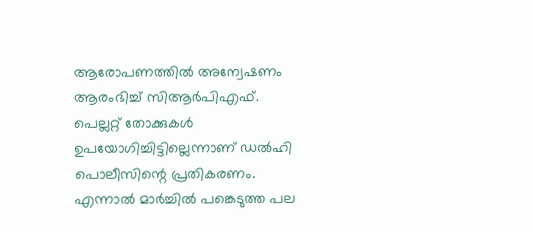ആരോപണത്തില്‍ അന്വേഷണം ആരംഭിച്ച് സിആര്‍പിഎഫ്. പെല്ലറ്റ് തോക്കുകള്‍ ഉപയോഗിച്ചിട്ടില്ലെന്നാണ് ഡല്‍ഹി പൊലീസിന്റെ പ്രതികരണം. എന്നാല്‍ മാര്‍ച്ചില്‍ പങ്കെടുത്ത പല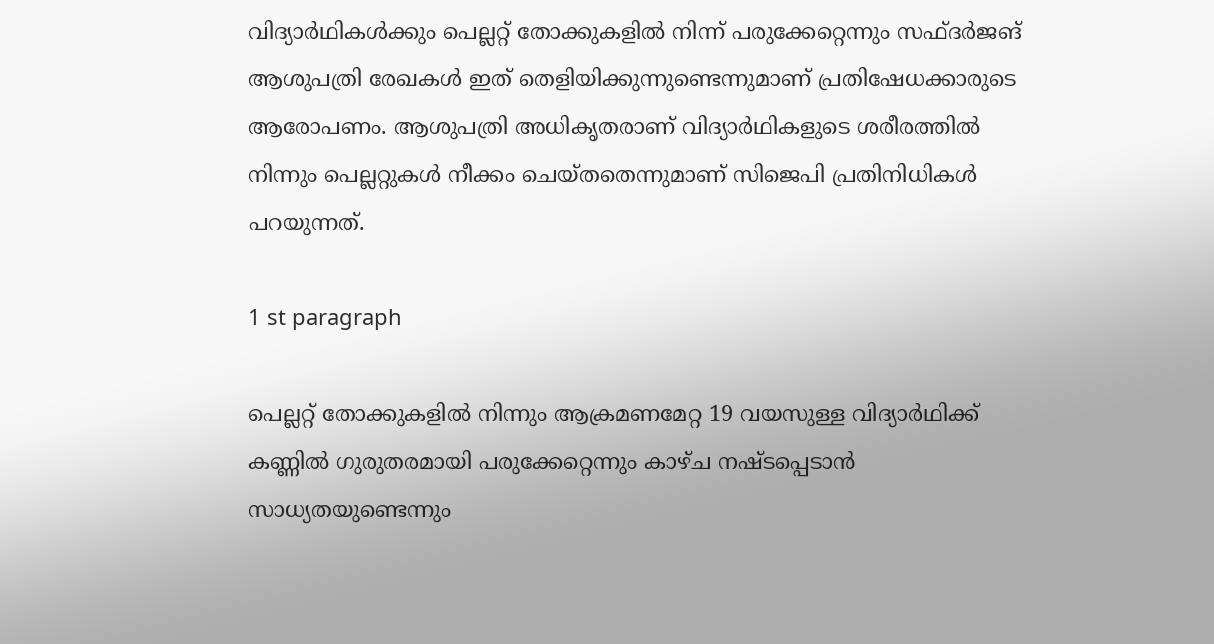വിദ്യാര്‍ഥികള്‍ക്കും പെല്ലറ്റ് തോക്കുകളില്‍ നിന്ന് പരുക്കേറ്റെന്നും സഫ്ദര്‍ജങ് ആശുപത്രി രേഖകള്‍ ഇത് തെളിയിക്കുന്നുണ്ടെന്നുമാണ് പ്രതിഷേധക്കാരുടെ ആരോപണം. ആശുപത്രി അധികൃതരാണ് വിദ്യാര്‍ഥികളുടെ ശരീരത്തില്‍ നിന്നും പെല്ലറ്റുകള്‍ നീക്കം ചെയ്തതെന്നുമാണ് സിജെപി പ്രതിനിധികള്‍ പറയുന്നത്.

1 st paragraph

പെല്ലറ്റ് തോക്കുകളില്‍ നിന്നും ആക്രമണമേറ്റ 19 വയസുള്ള വിദ്യാര്‍ഥിക്ക് കണ്ണില്‍ ഗുരുതരമായി പരുക്കേറ്റെന്നും കാഴ്ച നഷ്ടപ്പെടാന്‍ സാധ്യതയുണ്ടെന്നും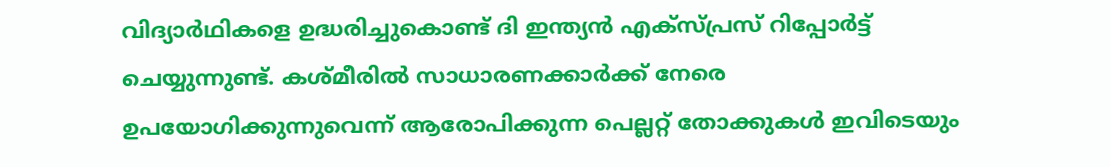വിദ്യാര്‍ഥികളെ ഉദ്ധരിച്ചുകൊണ്ട് ദി ഇന്ത്യന്‍ എക്‌സ്പ്രസ് റിപ്പോര്‍ട്ട് ചെയ്യുന്നുണ്ട്. കശ്മീരില്‍ സാധാരണക്കാര്‍ക്ക് നേരെ ഉപയോഗിക്കുന്നുവെന്ന് ആരോപിക്കുന്ന പെല്ലറ്റ് തോക്കുകള്‍ ഇവിടെയും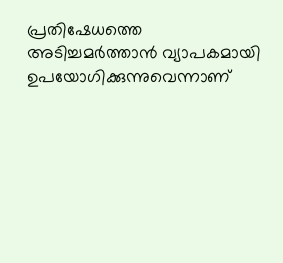പ്രതിഷേധത്തെ അടിച്ചമര്‍ത്താന്‍ വ്യാപകമായി ഉപയോഗിക്കുന്നുവെന്നാണ്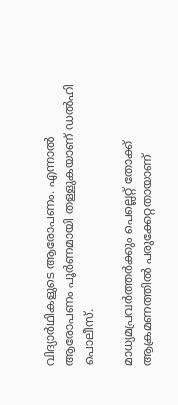വിദ്യാര്‍ഥികളുടെ ആരോപണം. എന്നാല്‍ ആരോപണം പൂര്‍ണമായി തള്ളുകയാണ് ഡല്‍ഹി പൊലീസ്.

മാധ്യമപ്രവര്‍ത്തര്‍ക്കും പെല്ലെറ്റ് തോക്ക് ആക്രമണത്തില്‍ പരുക്കേറ്റതായാണ്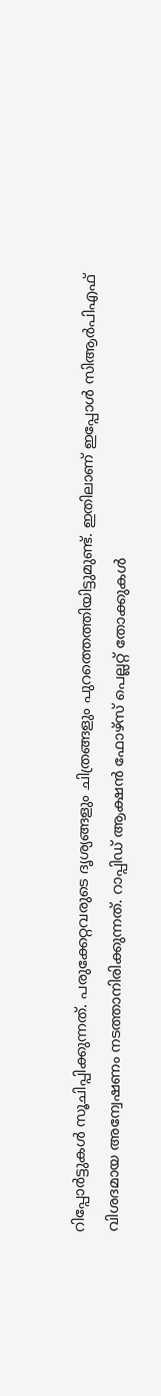റിപ്പോര്‍ട്ടുകള്‍ സൂചിപ്പിക്കുന്നത്. പരുക്കേറ്റവരുടെ ദൃശ്യങ്ങളും ചിത്രങ്ങളും പുറത്തെത്തിയിട്ടുമുണ്ട്. ഇതിലാണ് ഇപ്പോള്‍ സിആര്‍പിഎഫ് വിശദമായ അന്വേഷണം നടത്താനിരിക്കുന്നത്. റാപ്പിഡ് ആക്ഷന്‍ ഫോഴ്‌സ് പെല്ലറ്റ് തോക്കുകള്‍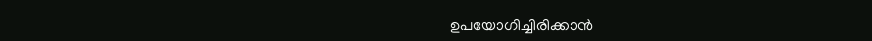ഉപയോഗിച്ചിരിക്കാന്‍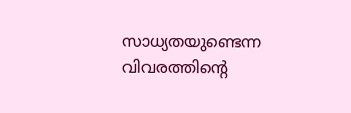സാധ്യതയുണ്ടെന്ന വിവരത്തിന്റെ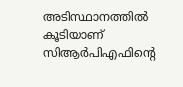അടിസ്ഥാനത്തില്‍ കൂടിയാണ് സിആര്‍പിഎഫിന്റെ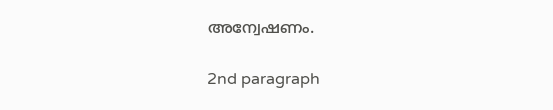അന്വേഷണം.

2nd paragraph